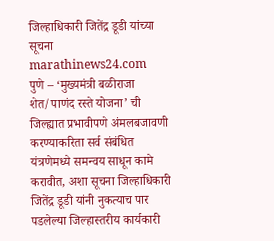जिल्हाधिकारी जितेंद्र डूडी यांच्या सूचना
marathinews24.com
पुणे – ‘मुख्यमंत्री बळीराजा शेत/पाणंद रस्ते योजना’ ची जिल्ह्यात प्रभावीपणे अंमलबजावणी करण्याकरिता सर्व संबंधित यंत्रणेमध्ये समन्वय साधून कामे करावीत, अशा सूचना जिल्हाधिकारी जितेंद्र डूडी यांनी नुकत्याच पार पडलेल्या जिल्हास्तरीय कार्यकारी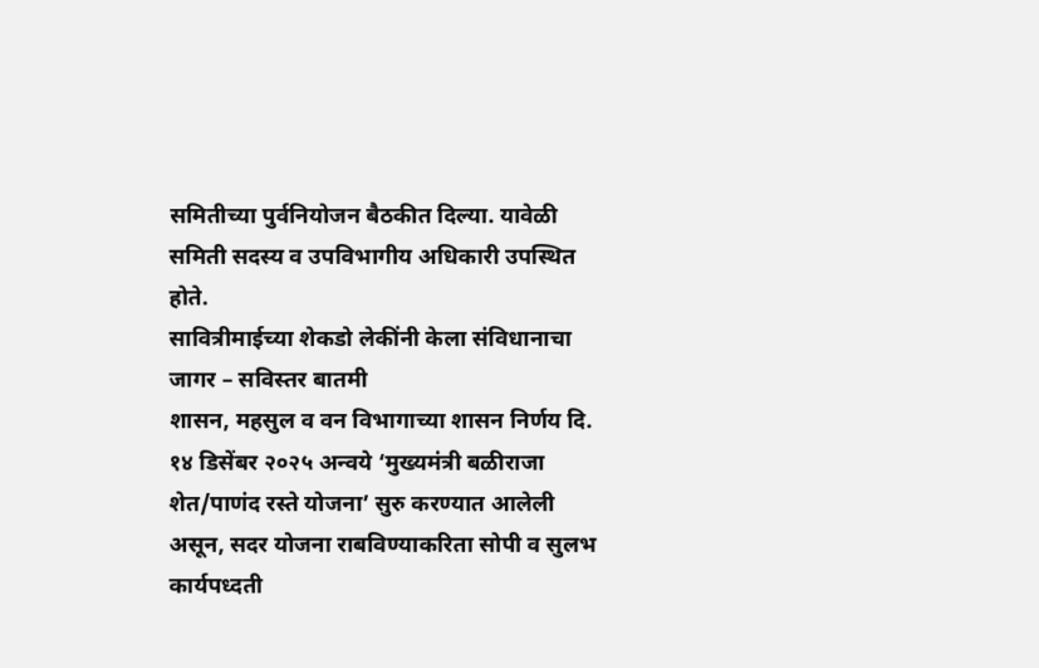समितीच्या पुर्वनियोजन बैठकीत दिल्या. यावेळी समिती सदस्य व उपविभागीय अधिकारी उपस्थित होते.
सावित्रीमाईच्या शेकडो लेकींनी केला संविधानाचा जागर – सविस्तर बातमी
शासन, महसुल व वन विभागाच्या शासन निर्णय दि. १४ डिसेंबर २०२५ अन्वये ‘मुख्यमंत्री बळीराजा शेत/पाणंद रस्ते योजना’ सुरु करण्यात आलेली असून, सदर योजना राबविण्याकरिता सोपी व सुलभ कार्यपध्दती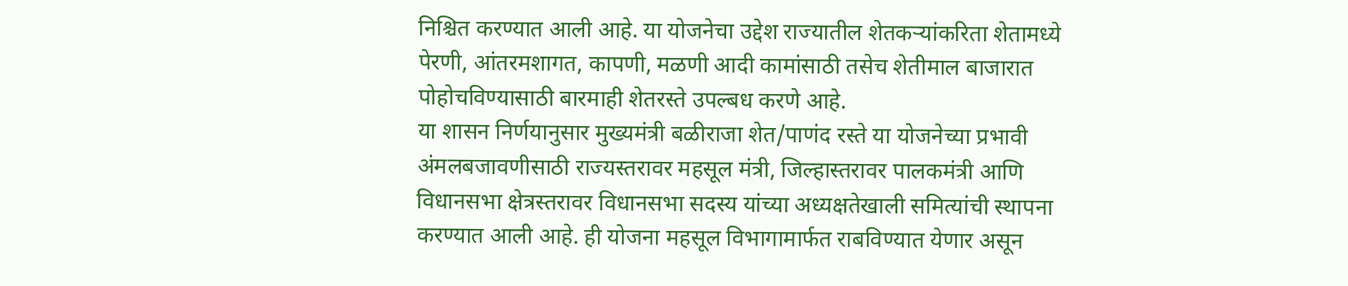निश्चित करण्यात आली आहे. या योजनेचा उद्देश राज्यातील शेतकऱ्यांकरिता शेतामध्ये पेरणी, आंतरमशागत, कापणी, मळणी आदी कामांसाठी तसेच शेतीमाल बाजारात पोहोचविण्यासाठी बारमाही शेतरस्ते उपल्बध करणे आहे.
या शासन निर्णयानुसार मुख्यमंत्री बळीराजा शेत/पाणंद रस्ते या योजनेच्या प्रभावी अंमलबजावणीसाठी राज्यस्तरावर महसूल मंत्री, जिल्हास्तरावर पालकमंत्री आणि विधानसभा क्षेत्रस्तरावर विधानसभा सदस्य यांच्या अध्यक्षतेखाली समित्यांची स्थापना करण्यात आली आहे. ही योजना महसूल विभागामार्फत राबविण्यात येणार असून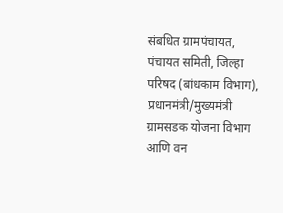संबधित ग्रामपंचायत, पंचायत समिती, जिल्हा परिषद (बांधकाम विभाग), प्रधानमंत्री/मुख्यमंत्री ग्रामसडक योजना विभाग आणि वन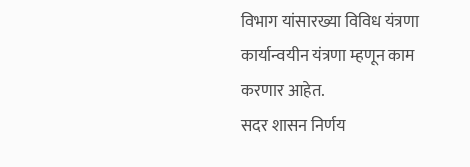विभाग यांसारख्या विविध यंत्रणा कार्यान्वयीन यंत्रणा म्हणून काम करणार आहेत.
सदर शासन निर्णय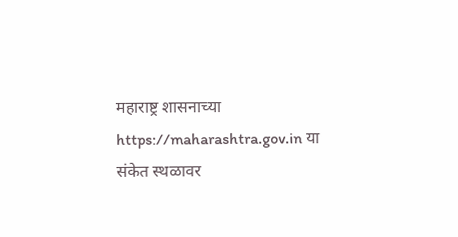महाराष्ट्र शासनाच्या https://maharashtra.gov.in या संकेत स्थळावर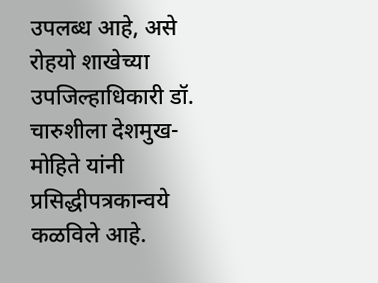उपलब्ध आहे, असे रोहयो शाखेच्या उपजिल्हाधिकारी डॉ. चारुशीला देशमुख-मोहिते यांनी प्रसिद्धीपत्रकान्वये कळविले आहे.